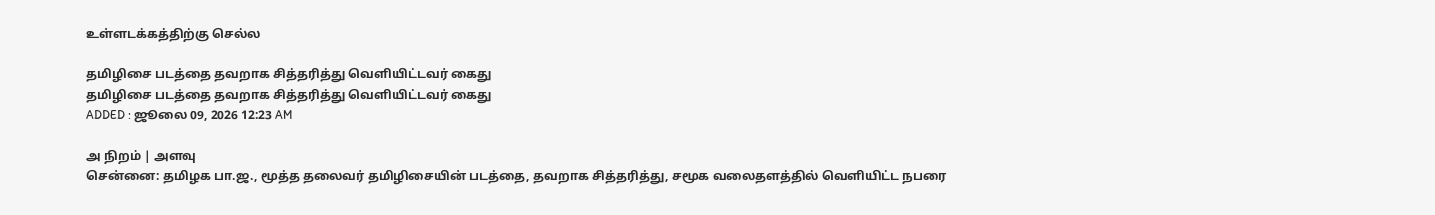உள்ளடக்கத்திற்கு செல்ல

தமிழிசை படத்தை தவறாக சித்தரித்து வெளியிட்டவர் கைது
தமிழிசை படத்தை தவறாக சித்தரித்து வெளியிட்டவர் கைது
ADDED : ஜூலை 09, 2026 12:23 AM

அ நிறம் | அளவு
சென்னை: தமிழக பா.ஜ., மூத்த தலைவர் தமிழிசையின் படத்தை, தவறாக சித்தரித்து, சமூக வலைதளத்தில் வெளியிட்ட நபரை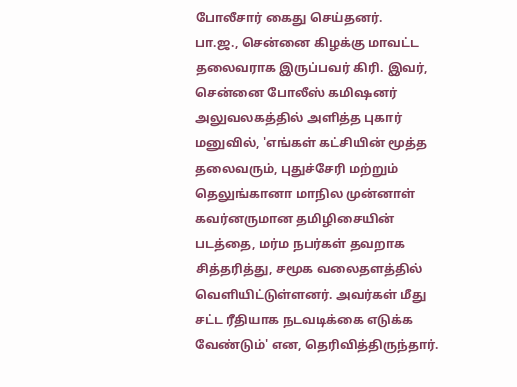போலீசார் கைது செய்தனர்.
பா.ஜ., சென்னை கிழக்கு மாவட்ட தலைவராக இருப்பவர் கிரி. இவர், சென்னை போலீஸ் கமிஷனர் அலுவலகத்தில் அளித்த புகார் மனுவில், 'எங்கள் கட்சியின் மூத்த தலைவரும், புதுச்சேரி மற்றும் தெலுங்கானா மாநில முன்னாள் கவர்னருமான தமிழிசையின் படத்தை, மர்ம நபர்கள் தவறாக சித்தரித்து, சமூக வலைதளத்தில் வெளியிட்டுள்ளனர். அவர்கள் மீது சட்ட ரீதியாக நடவடிக்கை எடுக்க வேண்டும்' என, தெரிவித்திருந்தார்.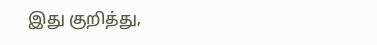இது குறித்து,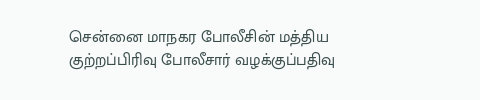சென்னை மாநகர போலீசின் மத்திய குற்றப்பிரிவு போலீசார் வழக்குப்பதிவு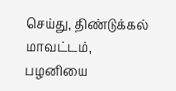செய்து, திண்டுக்கல் மாவட்டம், பழனியை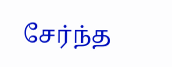சேர்ந்த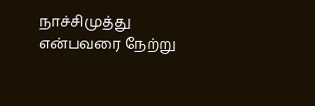நாச்சிமுத்து என்பவரை நேற்று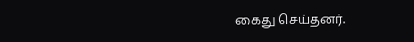கைது செய்தனர்.